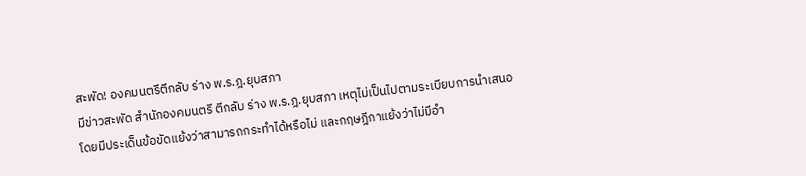สะพัด! องคมนตรีตีกลับ ร่าง พ.ร.ฎ.ยุบสภา
มีข่าวสะพัด สำนักองคมนตรี ตีกลับ ร่าง พ.ร.ฎ.ยุบสภา เหตุไม่เป็นไปตามระเบียบการนำเสนอ โดยมีประเด็นข้อขัดแย้งว่าสามารถกระทำได้หรือไม่ และกฤษฎีกาแย้งว่าไม่มีอำ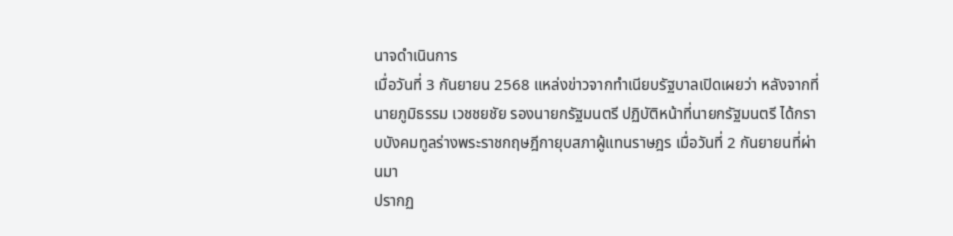นาจดำเนินการ
เมื่อวันที่ 3 กันยายน 2568 แหล่งข่าวจากทำเนียบรัฐบาลเปิดเผยว่า หลังจากที่นายภูมิธรรม เวชชยชัย รองนายกรัฐมนตรี ปฏิบัติหน้าที่นายกรัฐมนตรี ได้กราบบังคมทูลร่างพระราชกฤษฎีกายุบสภาผู้แทนราษฎร เมื่อวันที่ 2 กันยายนที่ผ่านมา
ปรากฏ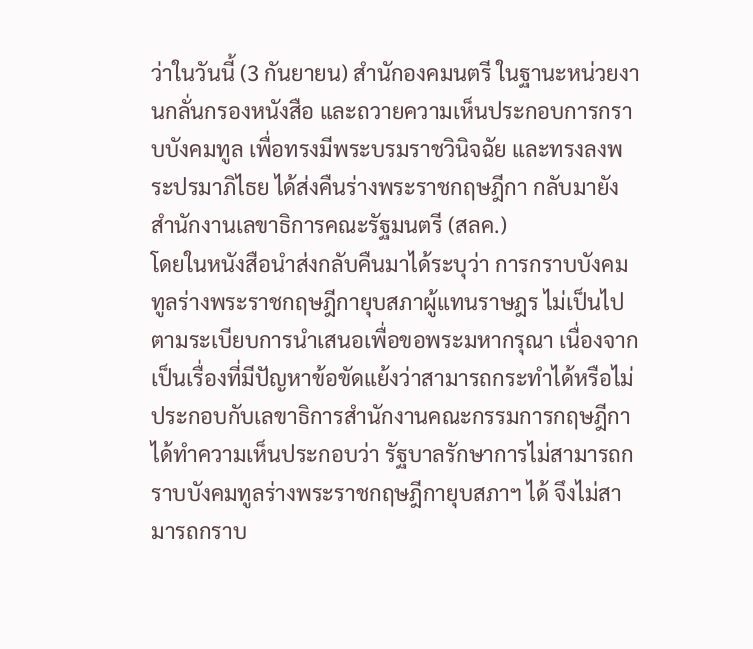ว่าในวันนี้ (3 กันยายน) สำนักองคมนตรี ในฐานะหน่วยงานกลั่นกรองหนังสือ และถวายความเห็นประกอบการกราบบังคมทูล เพื่อทรงมีพระบรมราชวินิจฉัย และทรงลงพระปรมาภิไธย ได้ส่งคืนร่างพระราชกฤษฎีกา กลับมายังสำนักงานเลขาธิการคณะรัฐมนตรี (สลค.)
โดยในหนังสือนำส่งกลับคืนมาได้ระบุว่า การกราบบังคมทูลร่างพระราชกฤษฎีกายุบสภาผู้แทนราษฎร ไม่เป็นไปตามระเบียบการนำเสนอเพื่อขอพระมหากรุณา เนื่องจากเป็นเรื่องที่มีปัญหาข้อขัดแย้งว่าสามารถกระทำได้หรือไม่ ประกอบกับเลขาธิการสำนักงานคณะกรรมการกฤษฎีกาได้ทำความเห็นประกอบว่า รัฐบาลรักษาการไม่สามารถกราบบังคมทูลร่างพระราชกฤษฎีกายุบสภาฯ ได้ จึงไม่สามารถกราบ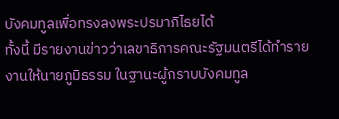บังคมทูลเพื่อทรงลงพระปรมาภิไธยได้
ทั้งนี้ มีรายงานข่าวว่าเลขาธิการคณะรัฐมนตรีได้ทำรายงานให้นายภูมิธรรม ในฐานะผู้กราบบังคมทูล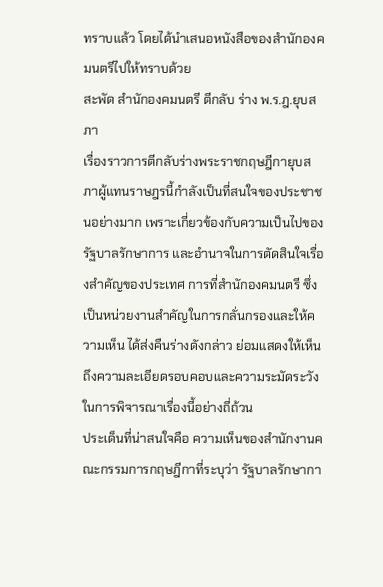ทราบแล้ว โดยได้นำเสนอหนังสือของสำนักองคมนตรีไปให้ทราบด้วย
สะพัด สำนักองคมนตรี ตีกลับ ร่าง พ.ร.ฎ.ยุบสภา
เรื่องราวการตีกลับร่างพระราชกฤษฎีกายุบสภาผู้แทนราษฎรนี้กำลังเป็นที่สนใจของประชาชนอย่างมาก เพราะเกี่ยวข้องกับความเป็นไปของรัฐบาลรักษาการ และอำนาจในการตัดสินใจเรื่องสำคัญของประเทศ การที่สำนักองคมนตรี ซึ่งเป็นหน่วยงานสำคัญในการกลั่นกรองและให้ความเห็น ได้ส่งคืนร่างดังกล่าว ย่อมแสดงให้เห็นถึงความละเอียดรอบคอบและความระมัดระวังในการพิจารณาเรื่องนี้อย่างถี่ถ้วน
ประเด็นที่น่าสนใจคือ ความเห็นของสำนักงานคณะกรรมการกฤษฎีกาที่ระบุว่า รัฐบาลรักษากา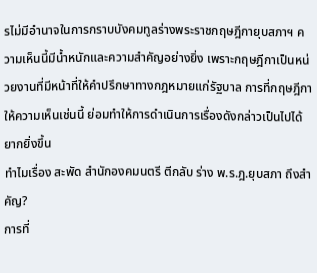รไม่มีอำนาจในการกราบบังคมทูลร่างพระราชกฤษฎีกายุบสภาฯ ความเห็นนี้มีน้ำหนักและความสำคัญอย่างยิ่ง เพราะกฤษฎีกาเป็นหน่วยงานที่มีหน้าที่ให้คำปรึกษาทางกฎหมายแก่รัฐบาล การที่กฤษฎีกาให้ความเห็นเช่นนี้ ย่อมทำให้การดำเนินการเรื่องดังกล่าวเป็นไปได้ยากยิ่งขึ้น
ทำไมเรื่อง สะพัด สำนักองคมนตรี ตีกลับ ร่าง พ.ร.ฎ.ยุบสภา ถึงสำคัญ?
การที่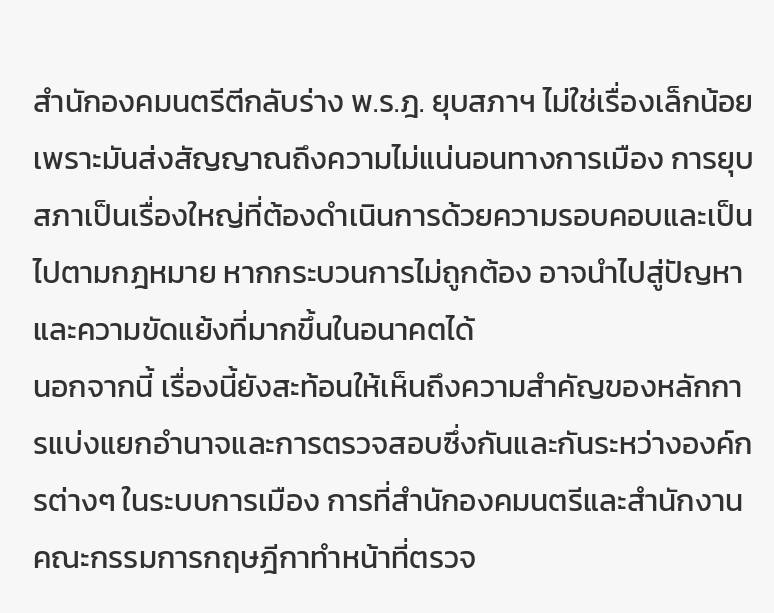สำนักองคมนตรีตีกลับร่าง พ.ร.ฎ. ยุบสภาฯ ไม่ใช่เรื่องเล็กน้อย เพราะมันส่งสัญญาณถึงความไม่แน่นอนทางการเมือง การยุบสภาเป็นเรื่องใหญ่ที่ต้องดำเนินการด้วยความรอบคอบและเป็นไปตามกฎหมาย หากกระบวนการไม่ถูกต้อง อาจนำไปสู่ปัญหาและความขัดแย้งที่มากขึ้นในอนาคตได้
นอกจากนี้ เรื่องนี้ยังสะท้อนให้เห็นถึงความสำคัญของหลักการแบ่งแยกอำนาจและการตรวจสอบซึ่งกันและกันระหว่างองค์กรต่างๆ ในระบบการเมือง การที่สำนักองคมนตรีและสำนักงานคณะกรรมการกฤษฎีกาทำหน้าที่ตรวจ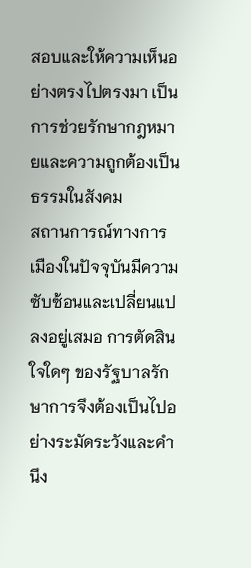สอบและให้ความเห็นอย่างตรงไปตรงมา เป็นการช่วยรักษากฎหมายและความถูกต้องเป็นธรรมในสังคม
สถานการณ์ทางการเมืองในปัจจุบันมีความซับซ้อนและเปลี่ยนแปลงอยู่เสมอ การตัดสินใจใดๆ ของรัฐบาลรักษาการจึงต้องเป็นไปอย่างระมัดระวังและคำนึง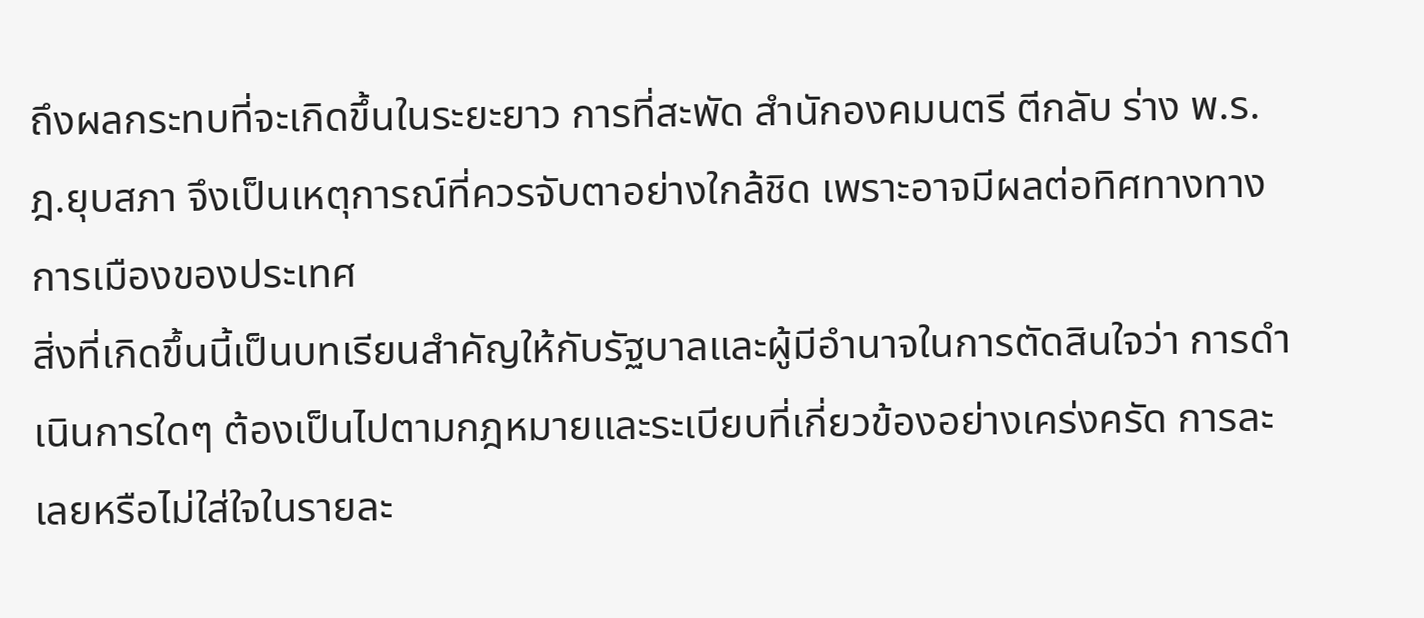ถึงผลกระทบที่จะเกิดขึ้นในระยะยาว การที่สะพัด สำนักองคมนตรี ตีกลับ ร่าง พ.ร.ฎ.ยุบสภา จึงเป็นเหตุการณ์ที่ควรจับตาอย่างใกล้ชิด เพราะอาจมีผลต่อทิศทางทางการเมืองของประเทศ
สิ่งที่เกิดขึ้นนี้เป็นบทเรียนสำคัญให้กับรัฐบาลและผู้มีอำนาจในการตัดสินใจว่า การดำเนินการใดๆ ต้องเป็นไปตามกฎหมายและระเบียบที่เกี่ยวข้องอย่างเคร่งครัด การละเลยหรือไม่ใส่ใจในรายละ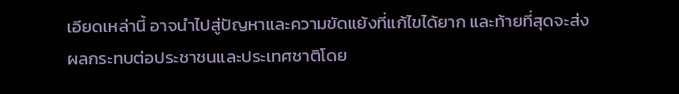เอียดเหล่านี้ อาจนำไปสู่ปัญหาและความขัดแย้งที่แก้ไขได้ยาก และท้ายที่สุดจะส่งผลกระทบต่อประชาชนและประเทศชาติโดย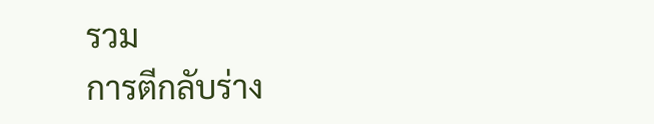รวม
การตีกลับร่าง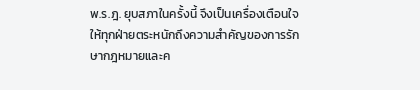พ.ร.ฎ. ยุบสภาในครั้งนี้ จึงเป็นเครื่องเตือนใจให้ทุกฝ่ายตระหนักถึงความสำคัญของการรักษากฎหมายและค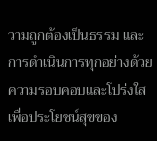วามถูกต้องเป็นธรรม และการดำเนินการทุกอย่างด้วยความรอบคอบและโปร่งใส เพื่อประโยชน์สุขของ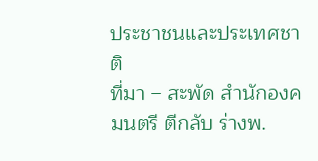ประชาชนและประเทศชาติ
ที่มา – สะพัด สำนักองคมนตรี ตีกลับ ร่างพ.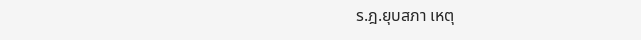ร.ฎ.ยุบสภา เหตุ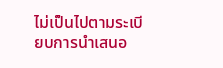ไม่เป็นไปตามระเบียบการนำเสนอ